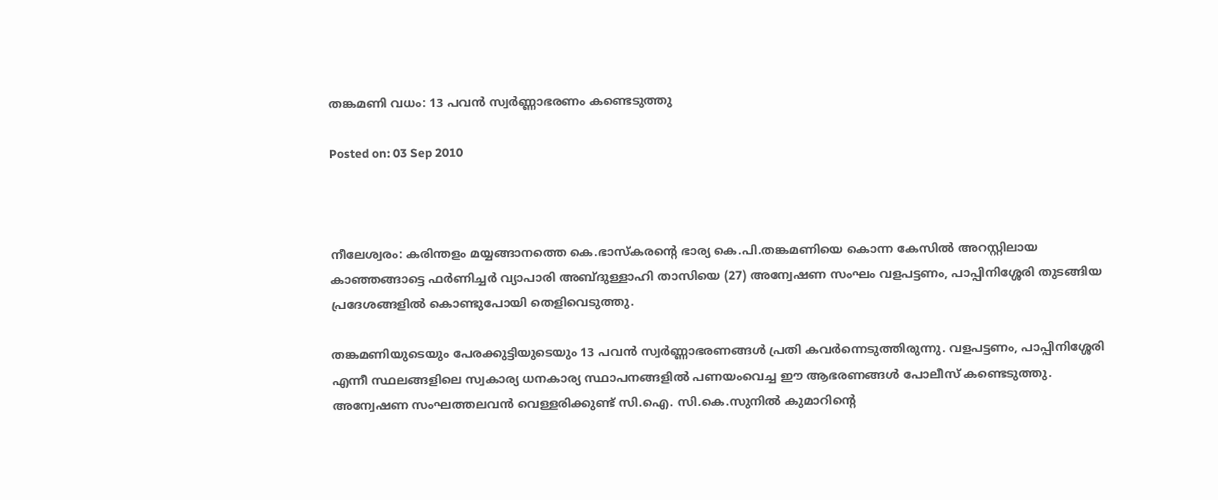തങ്കമണി വധം: 13 പവന്‍ സ്വര്‍ണ്ണാഭരണം കണ്ടെടുത്തു

Posted on: 03 Sep 2010



നീലേശ്വരം: കരിന്തളം മയ്യങ്ങാനത്തെ കെ.ഭാസ്‌കരന്റെ ഭാര്യ കെ.പി.തങ്കമണിയെ കൊന്ന കേസില്‍ അറസ്റ്റിലായ കാഞ്ഞങ്ങാട്ടെ ഫര്‍ണിച്ചര്‍ വ്യാപാരി അബ്ദുള്ളാഹി താസിയെ (27) അന്വേഷണ സംഘം വളപട്ടണം, പാപ്പിനിശ്ശേരി തുടങ്ങിയ പ്രദേശങ്ങളില്‍ കൊണ്ടുപോയി തെളിവെടുത്തു.

തങ്കമണിയുടെയും പേരക്കുട്ടിയുടെയും 13 പവന്‍ സ്വര്‍ണ്ണാഭരണങ്ങള്‍ പ്രതി കവര്‍ന്നെടുത്തിരുന്നു. വളപട്ടണം, പാപ്പിനിശ്ശേരി എന്നീ സ്ഥലങ്ങളിലെ സ്വകാര്യ ധനകാര്യ സ്ഥാപനങ്ങളില്‍ പണയംവെച്ച ഈ ആഭരണങ്ങള്‍ പോലീസ് കണ്ടെടുത്തു. അന്വേഷണ സംഘത്തലവന്‍ വെള്ളരിക്കുണ്ട് സി.ഐ. സി.കെ.സുനില്‍ കുമാറിന്റെ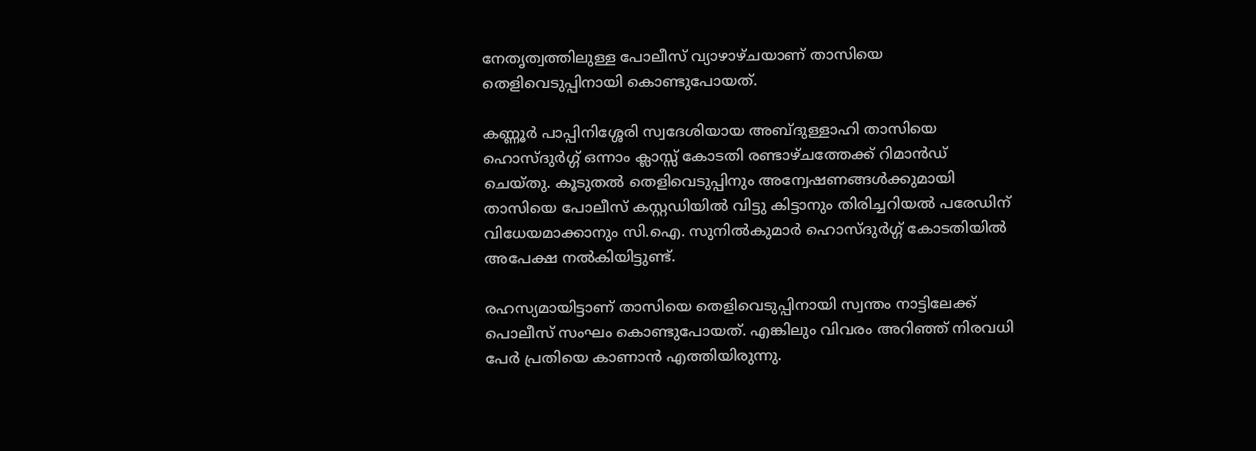നേതൃത്വത്തിലുള്ള പോലീസ് വ്യാഴാഴ്ചയാണ് താസിയെ തെളിവെടുപ്പിനായി കൊണ്ടുപോയത്.

കണ്ണൂര്‍ പാപ്പിനിശ്ശേരി സ്വദേശിയായ അബ്ദുള്ളാഹി താസിയെ ഹൊസ്ദുര്‍ഗ്ഗ് ഒന്നാം ക്ലാസ്സ് കോടതി രണ്ടാഴ്ചത്തേക്ക് റിമാന്‍ഡ് ചെയ്തു. കൂടുതല്‍ തെളിവെടുപ്പിനും അന്വേഷണങ്ങള്‍ക്കുമായി താസിയെ പോലീസ് കസ്റ്റഡിയില്‍ വിട്ടു കിട്ടാനും തിരിച്ചറിയല്‍ പരേഡിന് വിധേയമാക്കാനും സി.ഐ. സുനില്‍കുമാര്‍ ഹൊസ്ദുര്‍ഗ്ഗ് കോടതിയില്‍ അപേക്ഷ നല്‍കിയിട്ടുണ്ട്.

രഹസ്യമായിട്ടാണ് താസിയെ തെളിവെടുപ്പിനായി സ്വന്തം നാട്ടിലേക്ക് പൊലീസ് സംഘം കൊണ്ടുപോയത്. എങ്കിലും വിവരം അറിഞ്ഞ് നിരവധി പേര്‍ പ്രതിയെ കാണാന്‍ എത്തിയിരുന്നു.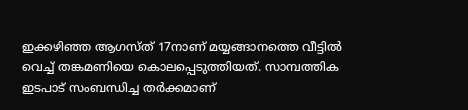ഇക്കഴിഞ്ഞ ആഗസ്ത് 17നാണ് മയ്യങ്ങാനത്തെ വീട്ടില്‍ വെച്ച് തങ്കമണിയെ കൊലപ്പെടുത്തിയത്. സാമ്പത്തിക ഇടപാട് സംബന്ധിച്ച തര്‍ക്കമാണ്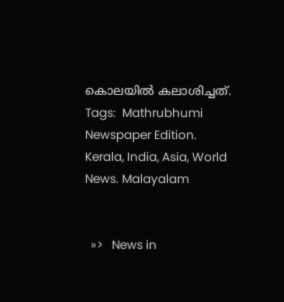കൊലയില്‍ കലാശിച്ചത്.
Tags:  Mathrubhumi Newspaper Edition. Kerala, India, Asia, World News. Malayalam


  »>   News in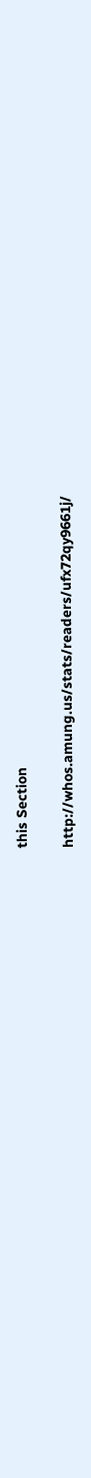this Section

http://whos.amung.us/stats/readers/ufx72qy9661j/